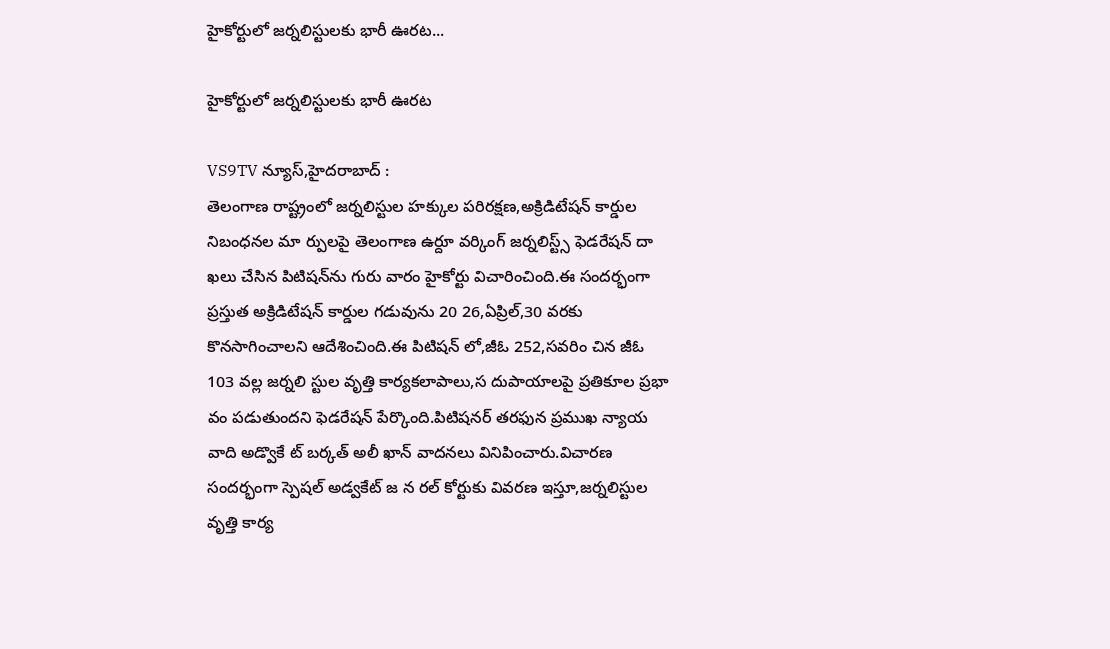హైకోర్టులో జర్నలిస్టులకు భారీ ఊరట...

హైకోర్టులో జర్నలిస్టులకు భారీ ఊరట

VS9TV న్యూస్,హైదరాబాద్ :
తెలంగాణ రాష్ట్రంలో జర్నలిస్టుల హక్కుల పరిరక్షణ,అక్రిడిటేషన్ కార్డుల నిబంధనల మా ర్పులపై తెలంగాణ ఉర్దూ వర్కింగ్ జర్నలిస్ట్స్ ఫెడరేషన్ దా ఖలు చేసిన పిటిషన్‌ను గురు వారం హైకోర్టు విచారించింది.ఈ సందర్భంగా ప్రస్తుత అక్రిడిటేషన్ కార్డుల గడువును 20 26,ఏప్రిల్,30 వరకు కొనసాగించాలని ఆదేశించింది.ఈ పిటిషన్‌ లో,జీఓ 252,సవరిం చిన జీఓ 103 వల్ల జర్నలి స్టుల వృత్తి కార్యకలాపాలు,స దుపాయాలపై ప్రతికూల ప్రభా వం పడుతుందని ఫెడరేషన్ పేర్కొంది.పిటిషనర్ తరఫున ప్రముఖ న్యాయ వాది అడ్వొకే ట్ బర్కత్ అలీ ఖాన్ వాదనలు వినిపించారు.విచారణ సందర్భంగా స్పెషల్ అడ్వకేట్ జ న రల్ కోర్టుకు వివరణ ఇస్తూ,జర్నలిస్టుల వృత్తి కార్య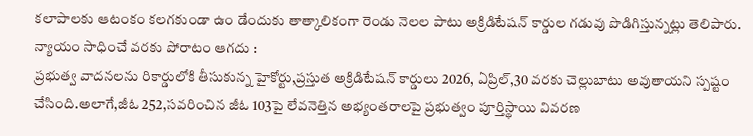కలాపాలకు ఆటంకం కలగకుండా ఉం డేందుకు తాత్కాలికంగా రెండు నెలల పాటు అక్రిడిటేషన్ కార్డుల గడువు పొడిగిస్తున్నట్లు తెలిపారు.
న్యాయం సాధించే వరకు పోరాటం ఆగదు :
ప్రభుత్వ వాదనలను రికార్డులోకి తీసుకున్న హైకోర్టు,ప్రస్తుత అక్రిడిటేషన్ కార్డులు 2026, ఏప్రిల్,30 వరకు చెల్లుబాటు అవుతాయని స్పష్టం చేసింది.అలాగే,జీఓ 252,సవరించిన జీఓ 103పై లేవనెత్తిన అభ్యంతరాలపై ప్రభుత్వం పూర్తిస్థాయి వివరణ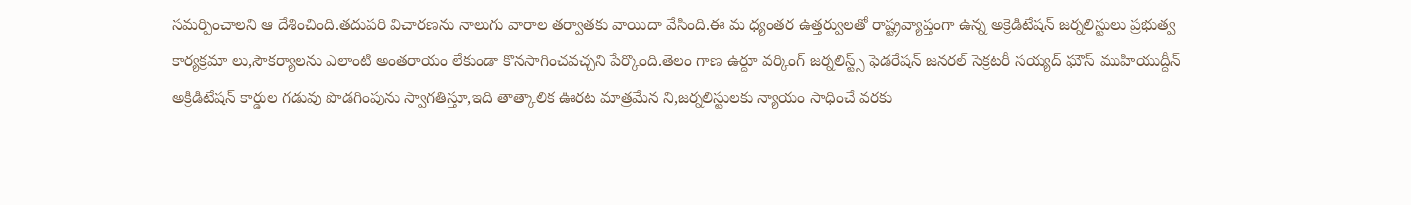సమర్పించాలని ఆ దేశించింది.తదుపరి విచారణను నాలుగు వారాల తర్వాతకు వాయిదా వేసింది.ఈ మ ధ్యంతర ఉత్తర్వులతో రాష్ట్రవ్యాప్తంగా ఉన్న అక్రెడిటేషన్ జర్నలిస్టులు ప్రభుత్వ కార్యక్రమా లు,సౌకర్యాలను ఎలాంటి అంతరాయం లేకుండా కొనసాగించవచ్చని పేర్కొంది.తెలం గాణ ఉర్దూ వర్కింగ్ జర్నలిస్ట్స్ ఫెడరేషన్ జనరల్ సెక్రటరీ సయ్యద్ ఘౌస్ ముహియుద్దీన్ అక్రిడిటేషన్ కార్డుల గడువు పొడగింపును స్వాగతిస్తూ,ఇది తాత్కాలిక ఊరట మాత్రమేన ని,జర్నలిస్టులకు న్యాయం సాధించే వరకు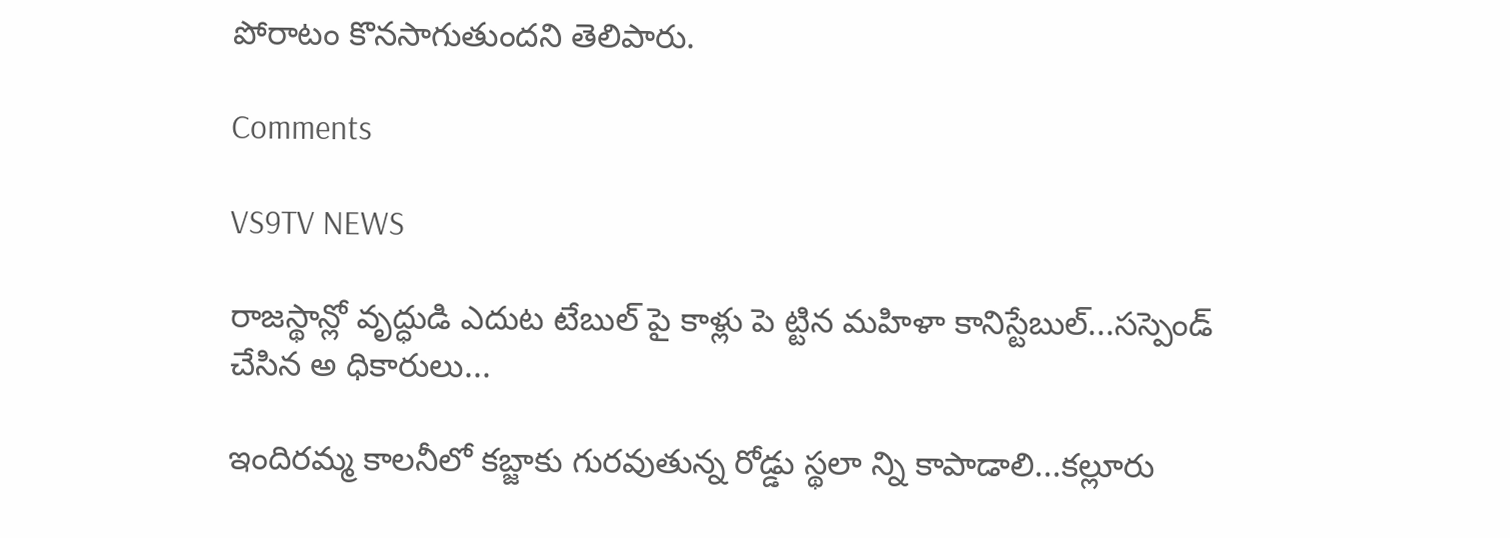పోరాటం కొనసాగుతుందని తెలిపారు.

Comments

VS9TV NEWS

రాజస్థాన్లో వృద్ధుడి ఎదుట టేబుల్ పై కాళ్లు పె ట్టిన మహిళా కానిస్టేబుల్...సస్పెండ్ చేసిన అ ధికారులు...

ఇందిరమ్మ కాలనీలో కబ్జాకు గురవుతున్న రోడ్డు స్థలా న్ని కాపాడాలి...కల్లూరు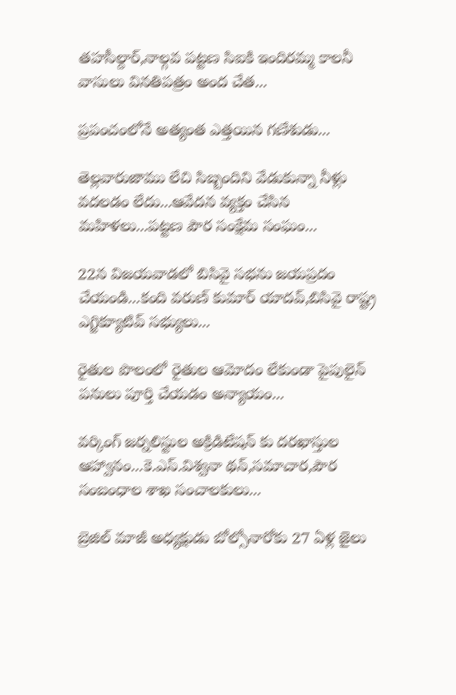తహసీల్దార్,నాల్గవ పట్టణ సిఐకి ఇందిరమ్మ కాలనీ వాసులు వినతిపత్రం అంద చేత...

ప్రపంచంలోనే అత్యంత ఎత్తయిన గణేశుడు...

తెల్లవారుజాము లేచి సిబ్బందిని వేడుకున్నా నీళ్లు వదలడం లేదు...ఆవేదన వ్యక్తం చేసిన మహిళలు...పట్టణ పౌర సంక్షేమ సంఘం...

22న విజయవాడలో బిసివై సభను జయప్రదం చేయండి...కంది వరుణ్ కుమార్ యాదవ్,బిసివై రాష్ట్ర ఎగ్జిక్యూటివ్ సభ్యులు...

రైతుల పొలంలో రైతుల ఆమోదం లేకుండా పైపులైన్ పనులు పూర్తి చేయడం అన్యాయం...

వర్కింగ్ జర్నలిస్టుల అక్రిడిటేషన్ కు దరఖాస్తుల ఆహ్వానం...కె.ఎస్.విశ్వనా థన్,సమాచార,పౌర సంబంధాల శాఖ సంచాలకులు...

బ్రెజిల్ మాజీ అధ్యక్షుడు బోల్సోనారోకు 27 ఏళ్ల జైలు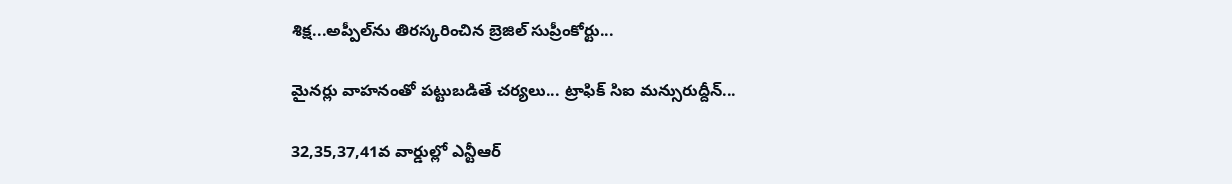శిక్ష...అప్పీల్‌ను తిరస్కరించిన బ్రెజిల్ సుప్రీంకోర్టు...

మైనర్లు వాహనంతో పట్టుబడితే చర్యలు... ట్రాఫిక్ సిఐ మన్సురుద్దీన్...

32,35,37,41వ వార్డుల్లో ఎన్టీఆర్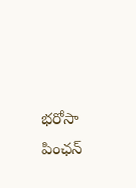భరోసా పింఛన్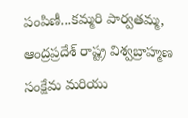పంపిణీ...కమ్మరి పార్వతమ్మ, ఆంద్రప్రదేశ్ రాష్ట్ర విశ్వబ్రాహ్మణ సంక్షేమ మరియు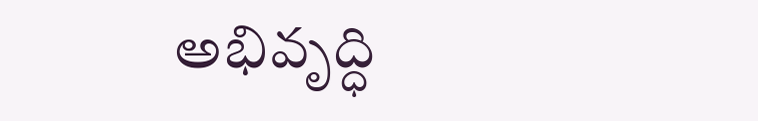అభివృద్ధి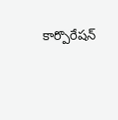కార్పొరేషన్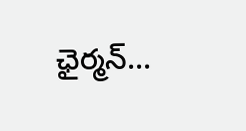ఛైర్మన్...